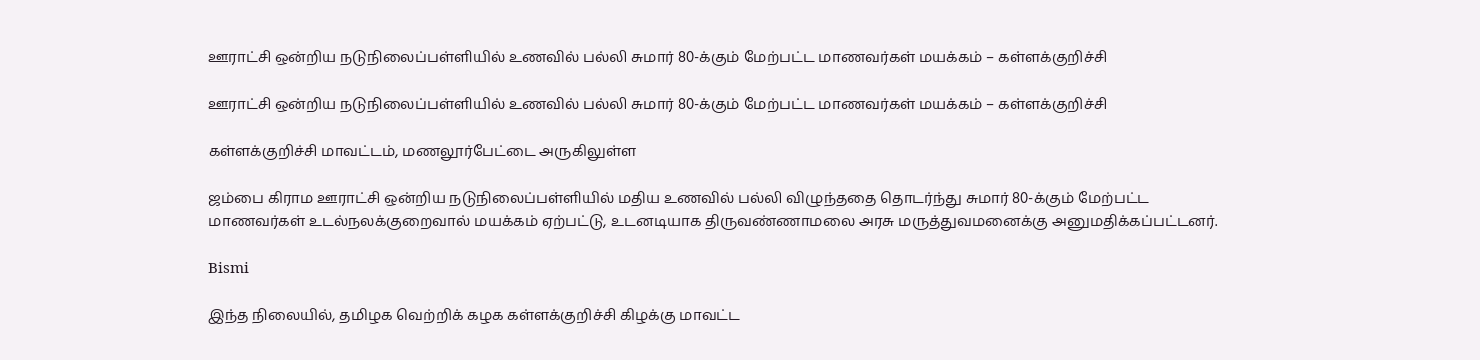ஊராட்சி ஒன்றிய நடுநிலைப்பள்ளியில் உணவில் பல்லி சுமார் 80-க்கும் மேற்பட்ட மாணவர்கள் மயக்கம் – கள்ளக்குறிச்சி

ஊராட்சி ஒன்றிய நடுநிலைப்பள்ளியில் உணவில் பல்லி சுமார் 80-க்கும் மேற்பட்ட மாணவர்கள் மயக்கம் – கள்ளக்குறிச்சி

கள்ளக்குறிச்சி மாவட்டம், மணலூர்பேட்டை அருகிலுள்ள

ஜம்பை கிராம ஊராட்சி ஒன்றிய நடுநிலைப்பள்ளியில் மதிய உணவில் பல்லி விழுந்ததை தொடர்ந்து சுமார் 80-க்கும் மேற்பட்ட மாணவர்கள் உடல்நலக்குறைவால் மயக்கம் ஏற்பட்டு, உடனடியாக திருவண்ணாமலை அரசு மருத்துவமனைக்கு அனுமதிக்கப்பட்டனர்.

Bismi

இந்த நிலையில், தமிழக வெற்றிக் கழக கள்ளக்குறிச்சி கிழக்கு மாவட்ட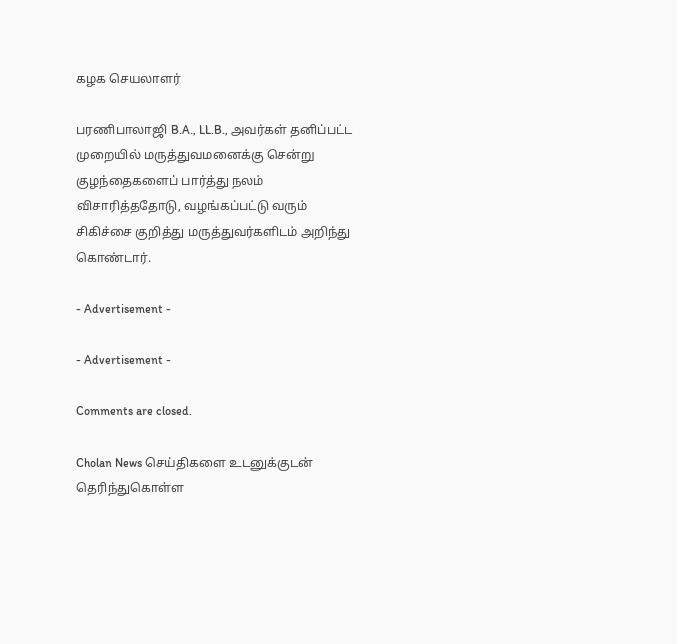கழக செயலாளர்

பரணிபாலாஜி B.A., LL.B., அவர்கள் தனிப்பட்ட முறையில் மருத்துவமனைக்கு சென்று குழந்தைகளைப் பார்த்து நலம் விசாரித்ததோடு, வழங்கப்பட்டு வரும் சிகிச்சை குறித்து மருத்துவர்களிடம் அறிந்து கொண்டார்.

- Advertisement -

- Advertisement -

Comments are closed.

Cholan News செய்திகளை உடனுக்குடன் தெரிந்துகொள்ள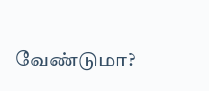வேண்டுமா?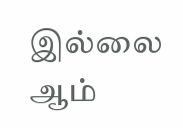இல்லை ஆம்